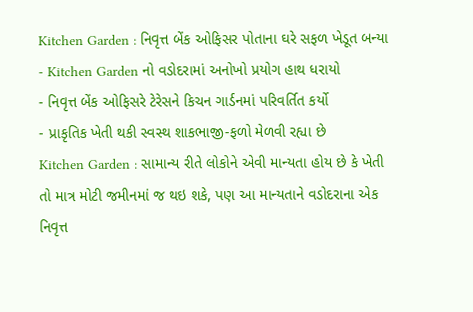Kitchen Garden : નિવૃત્ત બેંક ઓફિસર પોતાના ઘરે સફળ ખેડૂત બન્યા
- Kitchen Garden નો વડોદરામાં અનોખો પ્રયોગ હાથ ધરાયો
- નિવૃત્ત બેંક ઓફિસરે ટેરેસને કિચન ગાર્ડનમાં પરિવર્તિત કર્યો
- પ્રાકૃતિક ખેતી થકી સ્વસ્થ શાકભાજી-ફળો મેળવી રહ્યા છે
Kitchen Garden : સામાન્ય રીતે લોકોને એવી માન્યતા હોય છે કે ખેતી તો માત્ર મોટી જમીનમાં જ થઇ શકે, પણ આ માન્યતાને વડોદરાના એક નિવૃત્ત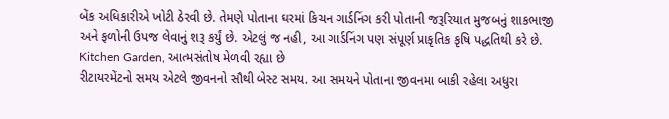બેંક અધિકારીએ ખોટી ઠેરવી છે. તેમણે પોતાના ઘરમાં કિચન ગાર્ડનિંગ કરી પોતાની જરૂરિયાત મુજબનું શાકભાજી અને ફળોની ઉપજ લેવાનું શરૂ કર્યું છે. એટલું જ નહી, આ ગાર્ડનિંગ પણ સંપૂર્ણ પ્રાકૃતિક કૃષિ પદ્ધતિથી કરે છે.
Kitchen Garden, આત્મસંતોષ મેળવી રહ્યા છે
રીટાયરમેંટનો સમય એટલે જીવનનો સૌથી બેસ્ટ સમય. આ સમયને પોતાના જીવનમા બાકી રહેલા અધુરા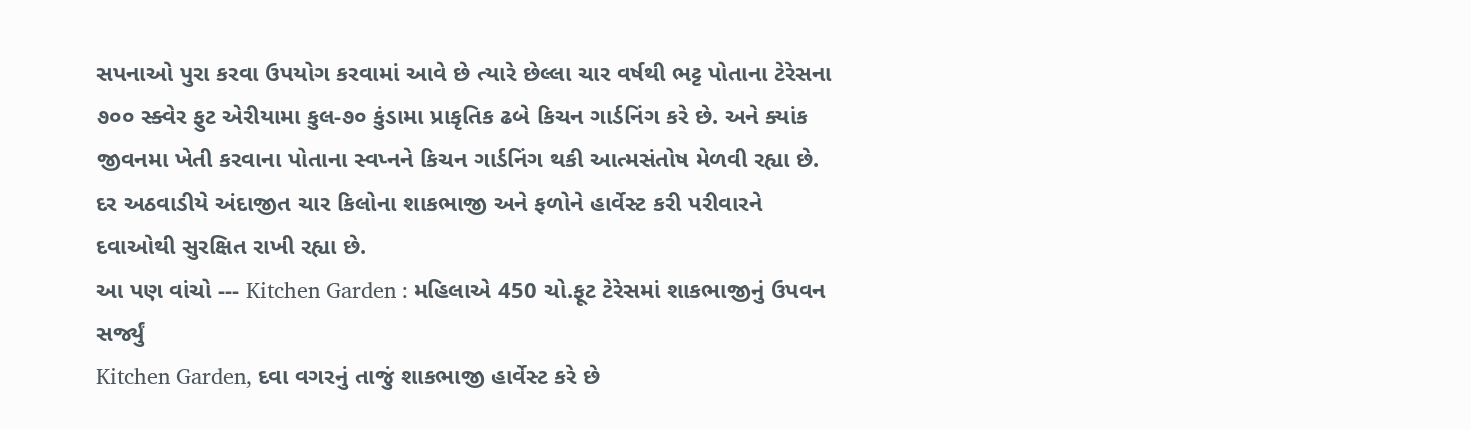સપનાઓ પુરા કરવા ઉપયોગ કરવામાં આવે છે ત્યારે છેલ્લા ચાર વર્ષથી ભટ્ટ પોતાના ટેરેસના ૭૦૦ સ્ક્વેર ફુટ એરીયામા કુલ-૭૦ કુંડામા પ્રાકૃતિક ઢબે કિચન ગાર્ડનિંગ કરે છે. અને ક્યાંક જીવનમા ખેતી કરવાના પોતાના સ્વપ્નને કિચન ગાર્ડનિંગ થકી આત્મસંતોષ મેળવી રહ્યા છે. દર અઠવાડીયે અંદાજીત ચાર કિલોના શાકભાજી અને ફળોને હાર્વેસ્ટ કરી પરીવારને દવાઓથી સુરક્ષિત રાખી રહ્યા છે.
આ પણ વાંચો --- Kitchen Garden : મહિલાએ 450 ચો.ફૂટ ટેરેસમાં શાકભાજીનું ઉપવન સર્જ્યું
Kitchen Garden, દવા વગરનું તાજું શાકભાજી હાર્વેસ્ટ કરે છે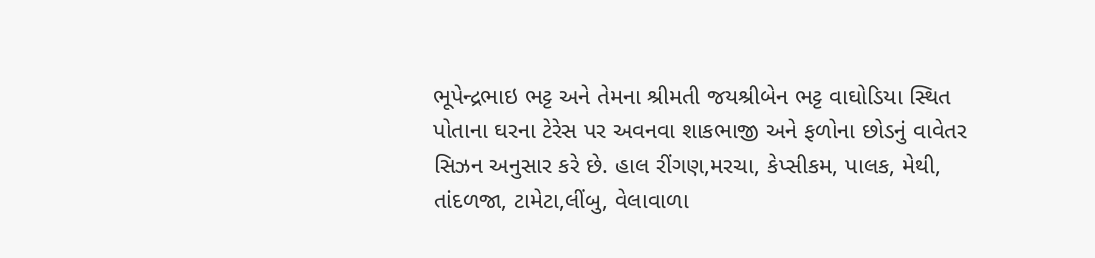ભૂપેન્દ્રભાઇ ભટ્ટ અને તેમના શ્રીમતી જયશ્રીબેન ભટ્ટ વાઘોડિયા સ્થિત પોતાના ઘરના ટેરેસ પર અવનવા શાકભાજી અને ફળોના છોડનું વાવેતર સિઝન અનુસાર કરે છે. હાલ રીંગણ,મરચા, કેપ્સીકમ, પાલક, મેથી, તાંદળજા, ટામેટા,લીંબુ, વેલાવાળા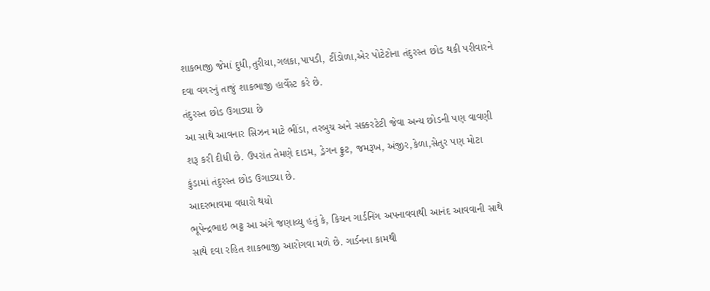શાકભાજી જેમાં દુધી,તુરીયા,ગલકા,પાપડી, ટીંડોળા,એર પોટેટોના તંદુરસ્ત છોડ થકી પરીવારને દવા વગરનું તાજું શાકભાજી હાર્વેસ્ટ કરે છે.
તંદુરસ્ત છોડ ઉગાડ્યા છે
આ સાથે આવનાર સિઝન માટે ભીંડા, તરબુચ અને સક્કરટેટી જેવા અન્ય છોડની પણ વાવણી શરૂ કરી દીધી છે. ઉપરાંત તેમણે દાડમ, ડ્રેગન ફ્રુટ, જમરૂખ, અંજીર,કેળા,સેતુર પણ મોટા કુંડામાં તંદુરસ્ત છોડ ઉગાડ્યા છે.
આદરભાવમા વધારો થયો
ભૂપેન્દ્રભાઇ ભટ્ટ આ અંગે જણાવ્યુ હતું કે, કિચન ગાર્ડનિંગ અપનાવવાથી આનંદ આવવાની સાથે સાથે દવા રહિત શાકભાજી આરોગવા મળે છે. ગાર્ડનના કામથી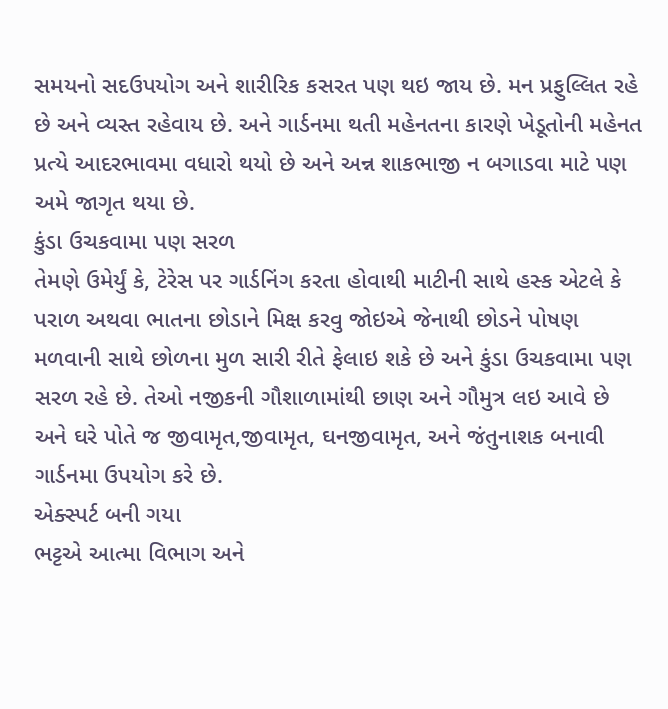સમયનો સદઉપયોગ અને શારીરિક કસરત પણ થઇ જાય છે. મન પ્રફુલ્લિત રહે છે અને વ્યસ્ત રહેવાય છે. અને ગાર્ડનમા થતી મહેનતના કારણે ખેડૂતોની મહેનત પ્રત્યે આદરભાવમા વધારો થયો છે અને અન્ન શાકભાજી ન બગાડવા માટે પણ અમે જાગૃત થયા છે.
કુંડા ઉચકવામા પણ સરળ
તેમણે ઉમેર્યું કે, ટેરેસ પર ગાર્ડનિંગ કરતા હોવાથી માટીની સાથે હસ્ક એટલે કે પરાળ અથવા ભાતના છોડાને મિક્ષ કરવુ જોઇએ જેનાથી છોડને પોષણ મળવાની સાથે છોળના મુળ સારી રીતે ફેલાઇ શકે છે અને કુંડા ઉચકવામા પણ સરળ રહે છે. તેઓ નજીકની ગૌશાળામાંથી છાણ અને ગૌમુત્ર લઇ આવે છે અને ઘરે પોતે જ જીવામૃત,જીવામૃત, ઘનજીવામૃત, અને જંતુનાશક બનાવી ગાર્ડનમા ઉપયોગ કરે છે.
એક્સ્પર્ટ બની ગયા
ભટ્ટએ આત્મા વિભાગ અને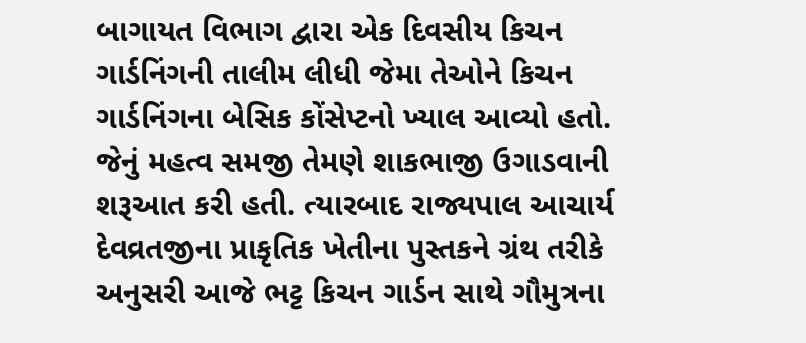બાગાયત વિભાગ દ્વારા એક દિવસીય કિચન ગાર્ડનિંગની તાલીમ લીધી જેમા તેઓને કિચન ગાર્ડનિંગના બેસિક કોંસેપ્ટનો ખ્યાલ આવ્યો હતો. જેનું મહત્વ સમજી તેમણે શાકભાજી ઉગાડવાની શરૂઆત કરી હતી. ત્યારબાદ રાજ્યપાલ આચાર્ય દેવવ્રતજીના પ્રાકૃતિક ખેતીના પુસ્તકને ગ્રંથ તરીકે અનુસરી આજે ભટ્ટ કિચન ગાર્ડન સાથે ગૌમુત્રના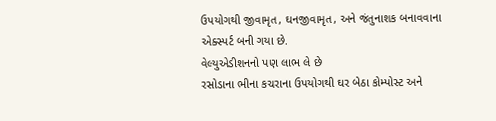ઉપયોગથી જીવામૃત, ઘનજીવામૃત, અને જંતુનાશક બનાવવાના એક્સ્પર્ટ બની ગયા છે.
વેલ્યુએડીશનનો પણ લાભ લે છે
રસોડાના ભીના કચરાના ઉપયોગથી ઘર બેઠા કોમ્પોસ્ટ અને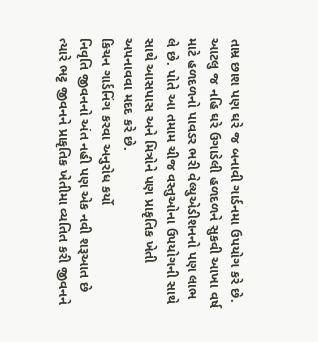તામ્ર છાશ પણ ઘરે જ બનાવી ગાર્ડનમા ઉપયોગ કરે છે. આટલુ જ નહિ ઘરે ઉગાડેલી હળદળને સુકવી આખા વર્ષ માટે હળદળનો પાવડર ભરી વેલ્યુએડીશનનો પણ લાભ લે છે. પોતે આ તમામ ચીજ વસ્તુઓના ઉપયોગની સાથે સાથે આસપાસ અને મિત્રોને પણ પ્રાકૃતિક ખેતી અપનાવવા મદદ કરે છે.
કિચન ગાર્ડનિંગ કરવા અનુરોધ કર્યો
નિવૃતિ જીવનનો અંત નહી પણ એક નવી શરૂઆત છે ત્યારે ભટ્ટ જીવનને પ્રાકૃતિક ખેતીમા વ્યતિત કરી જીવનને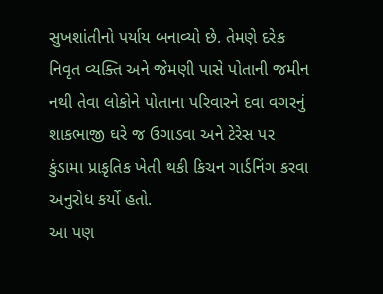સુખશાંતીનો પર્યાય બનાવ્યો છે. તેમણે દરેક નિવૃત વ્યક્તિ અને જેમણી પાસે પોતાની જમીન નથી તેવા લોકોને પોતાના પરિવારને દવા વગરનું શાકભાજી ઘરે જ ઉગાડવા અને ટેરેસ પર કુંડામા પ્રાકૃતિક ખેતી થકી કિચન ગાર્ડનિંગ કરવા અનુરોધ કર્યો હતો.
આ પણ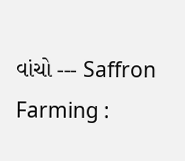વાંચો --- Saffron Farming :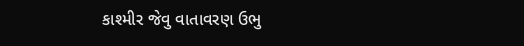કાશ્મીર જેવુ વાતાવરણ ઉભુ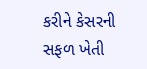કરીને કેસરની સફળ ખેતી